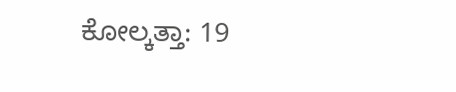ಕೋಲ್ಕತ್ತಾ: 19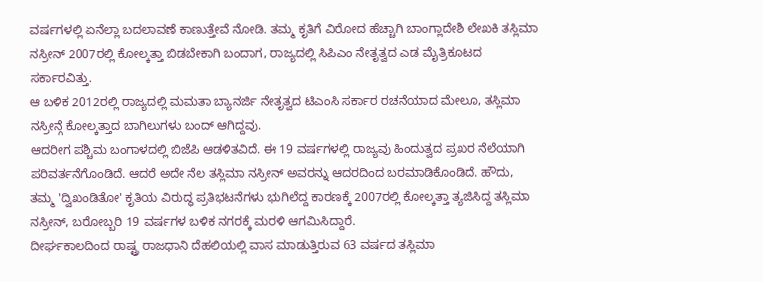ವರ್ಷಗಳಲ್ಲಿ ಏನೆಲ್ಲಾ ಬದಲಾವಣೆ ಕಾಣುತ್ತೇವೆ ನೋಡಿ. ತಮ್ಮ ಕೃತಿಗೆ ವಿರೋದ ಹೆಚ್ಚಾಗಿ ಬಾಂಗ್ಲಾದೇಶಿ ಲೇಖಕಿ ತಸ್ಲಿಮಾ ನಸ್ರೀನ್ 2007ರಲ್ಲಿ ಕೋಲ್ಕತ್ತಾ ಬಿಡಬೇಕಾಗಿ ಬಂದಾಗ, ರಾಜ್ಯದಲ್ಲಿ ಸಿಪಿಎಂ ನೇತೃತ್ವದ ಎಡ ಮೈತ್ರಿಕೂಟದ ಸರ್ಕಾರವಿತ್ತು.
ಆ ಬಳಿಕ 2012ರಲ್ಲಿ ರಾಜ್ಯದಲ್ಲಿ ಮಮತಾ ಬ್ಯಾನರ್ಜಿ ನೇತೃತ್ವದ ಟಿಎಂಸಿ ಸರ್ಕಾರ ರಚನೆಯಾದ ಮೇಲೂ, ತಸ್ಲಿಮಾ ನಸ್ರೀನ್ಗೆ ಕೋಲ್ಕತ್ತಾದ ಬಾಗಿಲುಗಳು ಬಂದ್ ಆಗಿದ್ದವು.
ಆದರೀಗ ಪಶ್ಚಿಮ ಬಂಗಾಳದಲ್ಲಿ ಬಿಜೆಪಿ ಆಡಳಿತವಿದೆ. ಈ 19 ವರ್ಷಗಳಲ್ಲಿ ರಾಜ್ಯವು ಹಿಂದುತ್ವದ ಪ್ರಖರ ನೆಲೆಯಾಗಿ ಪರಿವರ್ತನೆಗೊಂಡಿದೆ. ಆದರೆ ಅದೇ ನೆಲ ತಸ್ಲಿಮಾ ನಸ್ರೀನ್ ಅವರನ್ನು ಆದರದಿಂದ ಬರಮಾಡಿಕೊಂಡಿದೆ. ಹೌದು, ತಮ್ಮ 'ದ್ವಿಖಂಡಿತೋ' ಕೃತಿಯ ವಿರುದ್ಧ ಪ್ರತಿಭಟನೆಗಳು ಭುಗಿಲೆದ್ದ ಕಾರಣಕ್ಕೆ 2007ರಲ್ಲಿ ಕೋಲ್ಕತ್ತಾ ತ್ಯಜಿಸಿದ್ದ ತಸ್ಲಿಮಾ ನಸ್ರೀನ್, ಬರೋಬ್ಬರಿ 19 ವರ್ಷಗಳ ಬಳಿಕ ನಗರಕ್ಕೆ ಮರಳಿ ಆಗಮಿಸಿದ್ದಾರೆ.
ದೀರ್ಘಕಾಲದಿಂದ ರಾಷ್ಟ್ರ ರಾಜಧಾನಿ ದೆಹಲಿಯಲ್ಲಿ ವಾಸ ಮಾಡುತ್ತಿರುವ 63 ವರ್ಷದ ತಸ್ಲಿಮಾ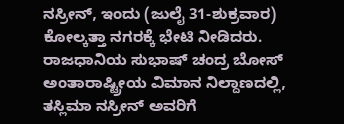ನಸ್ರೀನ್, ಇಂದು (ಜುಲೈ 31-ಶುಕ್ರವಾರ) ಕೋಲ್ಕತ್ತಾ ನಗರಕ್ಕೆ ಭೇಟಿ ನೀಡಿದರು. ರಾಜಧಾನಿಯ ಸುಭಾಷ್ ಚಂದ್ರ ಬೋಸ್ ಅಂತಾರಾಷ್ಟ್ರೀಯ ವಿಮಾನ ನಿಲ್ದಾಣದಲ್ಲಿ, ತಸ್ಲಿಮಾ ನಸ್ರೀನ್ ಅವರಿಗೆ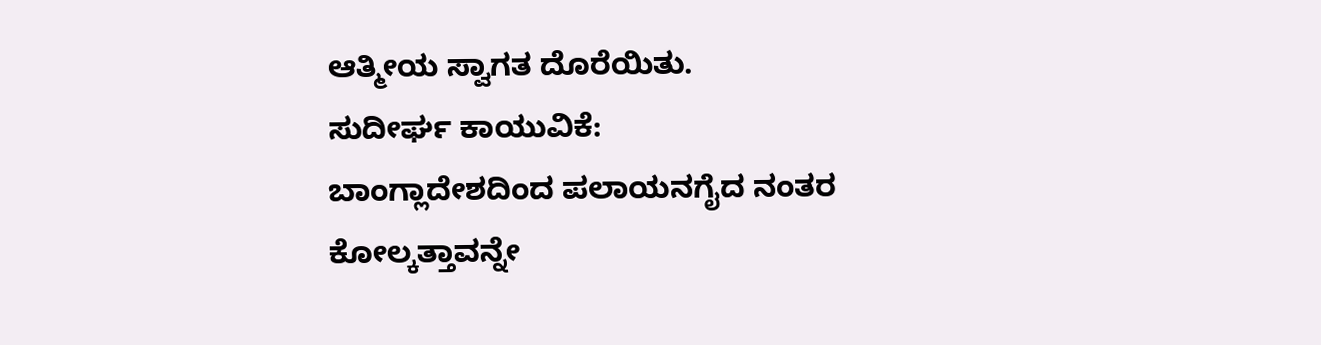ಆತ್ಮೀಯ ಸ್ವಾಗತ ದೊರೆಯಿತು.
ಸುದೀರ್ಘ ಕಾಯುವಿಕೆ:
ಬಾಂಗ್ಲಾದೇಶದಿಂದ ಪಲಾಯನಗೈದ ನಂತರ ಕೋಲ್ಕತ್ತಾವನ್ನೇ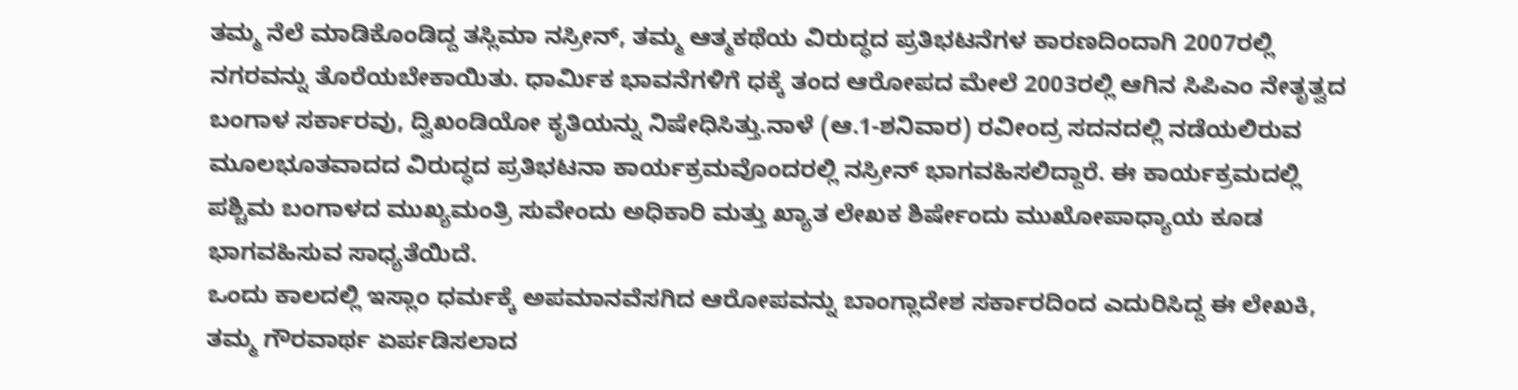ತಮ್ಮ ನೆಲೆ ಮಾಡಿಕೊಂಡಿದ್ದ ತಸ್ಲಿಮಾ ನಸ್ರೀನ್, ತಮ್ಮ ಆತ್ಮಕಥೆಯ ವಿರುದ್ಧದ ಪ್ರತಿಭಟನೆಗಳ ಕಾರಣದಿಂದಾಗಿ 2007ರಲ್ಲಿ ನಗರವನ್ನು ತೊರೆಯಬೇಕಾಯಿತು. ಧಾರ್ಮಿಕ ಭಾವನೆಗಳಿಗೆ ಧಕ್ಕೆ ತಂದ ಆರೋಪದ ಮೇಲೆ 2003ರಲ್ಲಿ ಆಗಿನ ಸಿಪಿಎಂ ನೇತೃತ್ವದ ಬಂಗಾಳ ಸರ್ಕಾರವು, ದ್ವಿಖಂಡಿಯೋ ಕೃತಿಯನ್ನು ನಿಷೇಧಿಸಿತ್ತು.ನಾಳೆ (ಆ.1-ಶನಿವಾರ) ರವೀಂದ್ರ ಸದನದಲ್ಲಿ ನಡೆಯಲಿರುವ ಮೂಲಭೂತವಾದದ ವಿರುದ್ಧದ ಪ್ರತಿಭಟನಾ ಕಾರ್ಯಕ್ರಮವೊಂದರಲ್ಲಿ ನಸ್ರೀನ್ ಭಾಗವಹಿಸಲಿದ್ದಾರೆ. ಈ ಕಾರ್ಯಕ್ರಮದಲ್ಲಿ ಪಶ್ಚಿಮ ಬಂಗಾಳದ ಮುಖ್ಯಮಂತ್ರಿ ಸುವೇಂದು ಅಧಿಕಾರಿ ಮತ್ತು ಖ್ಯಾತ ಲೇಖಕ ಶಿರ್ಷೇಂದು ಮುಖೋಪಾಧ್ಯಾಯ ಕೂಡ ಭಾಗವಹಿಸುವ ಸಾಧ್ಯತೆಯಿದೆ.
ಒಂದು ಕಾಲದಲ್ಲಿ ಇಸ್ಲಾಂ ಧರ್ಮಕ್ಕೆ ಅಪಮಾನವೆಸಗಿದ ಆರೋಪವನ್ನು ಬಾಂಗ್ಲಾದೇಶ ಸರ್ಕಾರದಿಂದ ಎದುರಿಸಿದ್ದ ಈ ಲೇಖಕಿ, ತಮ್ಮ ಗೌರವಾರ್ಥ ಏರ್ಪಡಿಸಲಾದ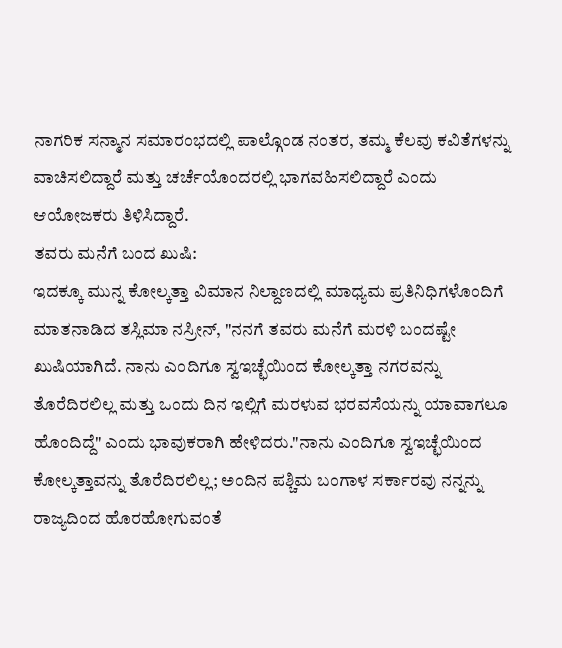ನಾಗರಿಕ ಸನ್ಮಾನ ಸಮಾರಂಭದಲ್ಲಿ ಪಾಲ್ಗೊಂಡ ನಂತರ, ತಮ್ಮ ಕೆಲವು ಕವಿತೆಗಳನ್ನು ವಾಚಿಸಲಿದ್ದಾರೆ ಮತ್ತು ಚರ್ಚೆಯೊಂದರಲ್ಲಿ ಭಾಗವಹಿಸಲಿದ್ದಾರೆ ಎಂದು ಆಯೋಜಕರು ತಿಳಿಸಿದ್ದಾರೆ.
ತವರು ಮನೆಗೆ ಬಂದ ಖುಷಿ:
ಇದಕ್ಕೂ ಮುನ್ನ ಕೋಲ್ಕತ್ತಾ ವಿಮಾನ ನಿಲ್ದಾಣದಲ್ಲಿ ಮಾಧ್ಯಮ ಪ್ರತಿನಿಧಿಗಳೊಂದಿಗೆ ಮಾತನಾಡಿದ ತಸ್ಲಿಮಾ ನಸ್ರೀನ್, "ನನಗೆ ತವರು ಮನೆಗೆ ಮರಳಿ ಬಂದಷ್ಟೇ ಖುಷಿಯಾಗಿದೆ. ನಾನು ಎಂದಿಗೂ ಸ್ವಇಚ್ಛೆಯಿಂದ ಕೋಲ್ಕತ್ತಾ ನಗರವನ್ನು ತೊರೆದಿರಲಿಲ್ಲ ಮತ್ತು ಒಂದು ದಿನ ಇಲ್ಲಿಗೆ ಮರಳುವ ಭರವಸೆಯನ್ನು ಯಾವಾಗಲೂ ಹೊಂದಿದ್ದೆ" ಎಂದು ಭಾವುಕರಾಗಿ ಹೇಳಿದರು."ನಾನು ಎಂದಿಗೂ ಸ್ವಇಚ್ಛೆಯಿಂದ ಕೋಲ್ಕತ್ತಾವನ್ನು ತೊರೆದಿರಲಿಲ್ಲ; ಅಂದಿನ ಪಶ್ಚಿಮ ಬಂಗಾಳ ಸರ್ಕಾರವು ನನ್ನನ್ನು ರಾಜ್ಯದಿಂದ ಹೊರಹೋಗುವಂತೆ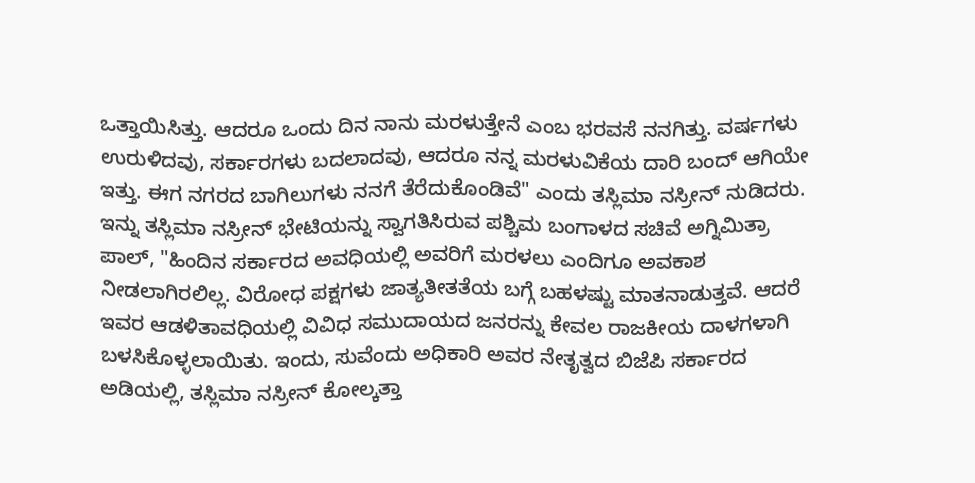ಒತ್ತಾಯಿಸಿತ್ತು. ಆದರೂ ಒಂದು ದಿನ ನಾನು ಮರಳುತ್ತೇನೆ ಎಂಬ ಭರವಸೆ ನನಗಿತ್ತು. ವರ್ಷಗಳು ಉರುಳಿದವು, ಸರ್ಕಾರಗಳು ಬದಲಾದವು, ಆದರೂ ನನ್ನ ಮರಳುವಿಕೆಯ ದಾರಿ ಬಂದ್ ಆಗಿಯೇ ಇತ್ತು. ಈಗ ನಗರದ ಬಾಗಿಲುಗಳು ನನಗೆ ತೆರೆದುಕೊಂಡಿವೆ" ಎಂದು ತಸ್ಲಿಮಾ ನಸ್ರೀನ್ ನುಡಿದರು.
ಇನ್ನು ತಸ್ಲಿಮಾ ನಸ್ರೀನ್ ಭೇಟಿಯನ್ನು ಸ್ವಾಗತಿಸಿರುವ ಪಶ್ಚಿಮ ಬಂಗಾಳದ ಸಚಿವೆ ಅಗ್ನಿಮಿತ್ರಾ ಪಾಲ್, "ಹಿಂದಿನ ಸರ್ಕಾರದ ಅವಧಿಯಲ್ಲಿ ಅವರಿಗೆ ಮರಳಲು ಎಂದಿಗೂ ಅವಕಾಶ ನೀಡಲಾಗಿರಲಿಲ್ಲ. ವಿರೋಧ ಪಕ್ಷಗಳು ಜಾತ್ಯತೀತತೆಯ ಬಗ್ಗೆ ಬಹಳಷ್ಟು ಮಾತನಾಡುತ್ತವೆ. ಆದರೆ ಇವರ ಆಡಳಿತಾವಧಿಯಲ್ಲಿ ವಿವಿಧ ಸಮುದಾಯದ ಜನರನ್ನು ಕೇವಲ ರಾಜಕೀಯ ದಾಳಗಳಾಗಿ ಬಳಸಿಕೊಳ್ಳಲಾಯಿತು. ಇಂದು, ಸುವೆಂದು ಅಧಿಕಾರಿ ಅವರ ನೇತೃತ್ವದ ಬಿಜೆಪಿ ಸರ್ಕಾರದ ಅಡಿಯಲ್ಲಿ, ತಸ್ಲಿಮಾ ನಸ್ರೀನ್ ಕೋಲ್ಕತ್ತಾ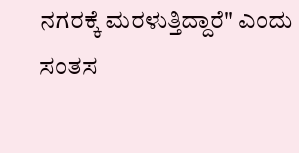ನಗರಕ್ಕೆ ಮರಳುತ್ತಿದ್ದಾರೆ" ಎಂದು ಸಂತಸ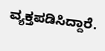ವ್ಯಕ್ತಪಡಿಸಿದ್ದಾರೆ.